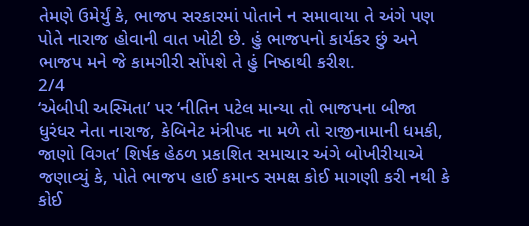તેમણે ઉમેર્યું કે, ભાજપ સરકારમાં પોતાને ન સમાવાયા તે અંગે પણ પોતે નારાજ હોવાની વાત ખોટી છે. હું ભાજપનો કાર્યકર છું અને ભાજપ મને જે કામગીરી સોંપશે તે હું નિષ્ઠાથી કરીશ.
2/4
‘એબીપી અસ્મિતા’ પર ‘નીતિન પટેલ માન્યા તો ભાજપના બીજા ધુરંધર નેતા નારાજ, કેબિનેટ મંત્રીપદ ના મળે તો રાજીનામાની ધમકી, જાણો વિગત’ શિર્ષક હેઠળ પ્રકાશિત સમાચાર અંગે બોખીરીયાએ જણાવ્યું કે, પોતે ભાજપ હાઈ કમાન્ડ સમક્ષ કોઈ માગણી કરી નથી કે કોઈ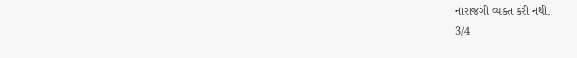નારાજગી વ્યક્ત કરી નથી.
3/4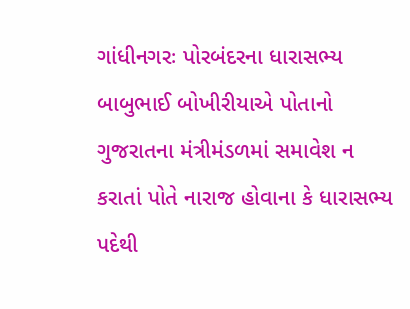ગાંધીનગરઃ પોરબંદરના ધારાસભ્ય બાબુભાઈ બોખીરીયાએ પોતાનો ગુજરાતના મંત્રીમંડળમાં સમાવેશ ન કરાતાં પોતે નારાજ હોવાના કે ધારાસભ્ય પદેથી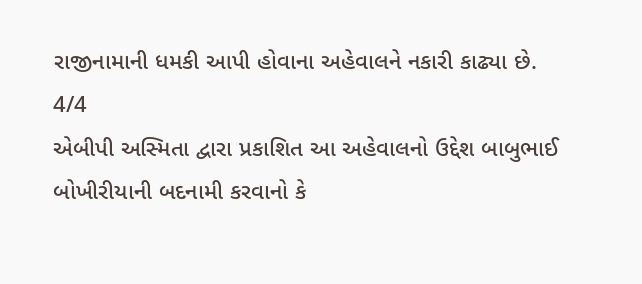રાજીનામાની ધમકી આપી હોવાના અહેવાલને નકારી કાઢ્યા છે.
4/4
એબીપી અસ્મિતા દ્વારા પ્રકાશિત આ અહેવાલનો ઉદ્દેશ બાબુભાઈ બોખીરીયાની બદનામી કરવાનો કે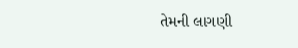તેમની લાગણી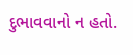દુભાવવાનો ન હતો.